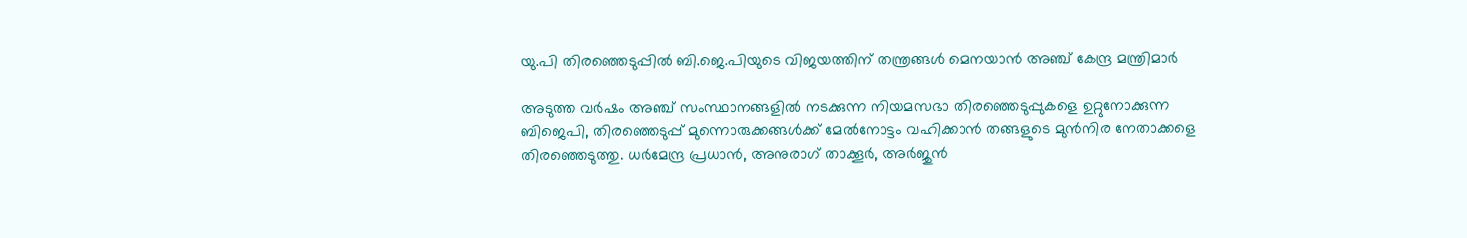യു.പി തിരഞ്ഞെടുപ്പിൽ ബി.ജെ.പിയുടെ വിജയത്തിന് തന്ത്രങ്ങൾ മെനയാൻ അഞ്ച് കേന്ദ്ര മന്ത്രിമാർ

അടുത്ത വർഷം അഞ്ച് സംസ്ഥാനങ്ങളിൽ നടക്കുന്ന നിയമസഭാ തിരഞ്ഞെടുപ്പുകളെ ഉറ്റുനോക്കുന്ന ബിജെപി, തിരഞ്ഞെടുപ്പ് മുന്നൊരുക്കങ്ങൾക്ക് മേൽനോട്ടം വഹിക്കാൻ തങ്ങളുടെ മുൻനിര നേതാക്കളെ തിരഞ്ഞെടുത്തു. ധർമേന്ദ്ര പ്രധാൻ, അനുരാഗ് താക്കൂർ, അർജുൻ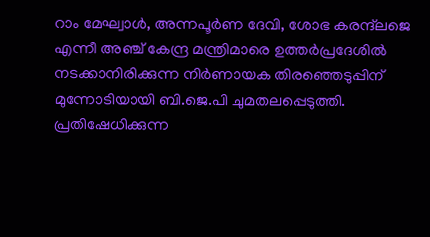റാം മേഘ്വാൾ, അന്നപൂര്‍ണ ദേവി, ശോഭ കരന്ദ്‌ലജെ എന്നീ അഞ്ച് കേന്ദ്ര മന്ത്രിമാരെ ഉത്തർപ്രദേശിൽ നടക്കാനിരിക്കുന്ന നിർണായക തിരഞ്ഞെടുപ്പിന് മുന്നോടിയായി ബി.ജെ.പി ചുമതലപ്പെടുത്തി. പ്രതിഷേധിക്കുന്ന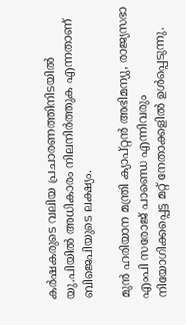കർഷകരുടെ വലിയ പ്രചാരണത്തിനിടയിൽ യു.പിയിൽ അധികാരം നിലനിർത്തുക എന്നതാണ് ബിജെപിയുടെ ലക്ഷ്യം.

മുൻ ഹരിയാന മന്ത്രി ക്യാപ്റ്റൻ അഭിമന്യു, രാജ്യസഭാ എംപി സരോജ് പാണ്ഡെ എന്നിവരും നിയോഗിക്കപ്പെട്ട മറ്റ് നേതാക്കളിൽ ഉൾപ്പെടുന്നു.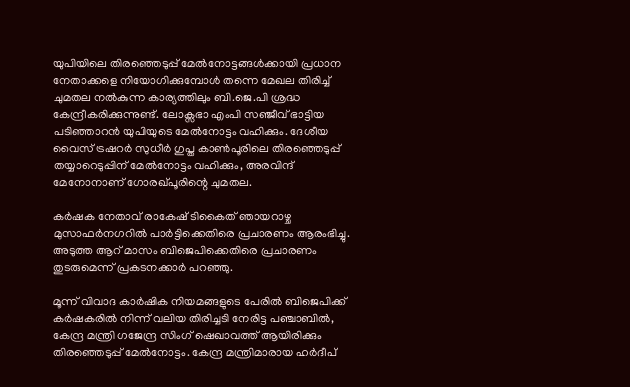യുപിയിലെ തിരഞ്ഞെടുപ്പ് മേൽനോട്ടങ്ങൾക്കായി പ്രധാന നേതാക്കളെ നിയോഗിക്കുമ്പോൾ തന്നെ മേഖല തിരിച്ച്‌ ചുമതല നൽകുന്ന കാര്യത്തിലും ബി.ജെ.പി ശ്രദ്ധ കേന്ദ്രീകരിക്കുന്നുണ്ട്. ലോക്സഭാ എംപി സഞ്ജീവ് ഭാട്ടിയ പടിഞ്ഞാറൻ യുപിയുടെ മേൽനോട്ടം വഹിക്കും. ദേശീയ വൈസ് ട്രഷറർ സുധീർ ഗുപ്ത കാൺപൂരിലെ തിരഞ്ഞെടുപ്പ് തയ്യാറെടുപ്പിന് മേൽനോട്ടം വഹിക്കും, അരവിന്ദ് മേനോനാണ് ഗോരഖ്പൂരിന്റെ ചുമതല.

കർഷക നേതാവ് രാകേഷ് ടികൈത് ഞായറാഴ്ച മുസാഫർനഗറിൽ പാർട്ടിക്കെതിരെ പ്രചാരണം ആരംഭിച്ചു. അടുത്ത ആറ് മാസം ബിജെപിക്കെതിരെ പ്രചാരണം തുടരുമെന്ന് പ്രകടനക്കാർ പറഞ്ഞു.

മൂന്ന് വിവാദ കാർഷിക നിയമങ്ങളുടെ പേരിൽ ബിജെപിക്ക് കർഷകരിൽ നിന്ന് വലിയ തിരിച്ചടി നേരിട്ട പഞ്ചാബിൽ, കേന്ദ്ര മന്ത്രി ഗജേന്ദ്ര സിംഗ് ഷെഖാവത്ത് ആയിരിക്കും തിരഞ്ഞെടുപ്പ് മേൽനോട്ടം. കേന്ദ്ര മന്ത്രിമാരായ ഹർദീപ്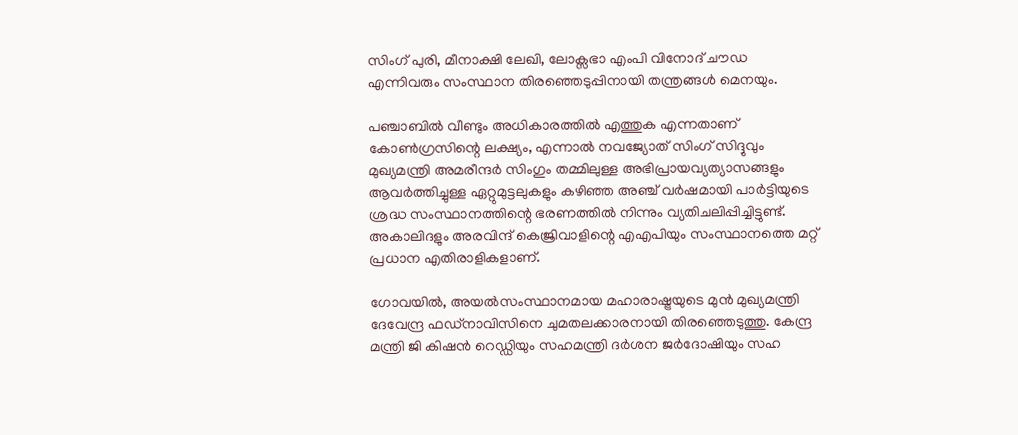സിംഗ് പുരി, മീനാക്ഷി ലേഖി, ലോക്സഭാ എംപി വിനോദ് ചൗഡ എന്നിവരും സംസ്ഥാന തിരഞ്ഞെടുപ്പിനായി തന്ത്രങ്ങൾ മെനയും.

പഞ്ചാബിൽ വീണ്ടും അധികാരത്തിൽ എത്തുക എന്നതാണ് കോൺഗ്രസിന്റെ ലക്ഷ്യം, എന്നാൽ നവജ്യോത് സിംഗ് സിദ്ദുവും മുഖ്യമന്ത്രി അമരീന്ദർ സിംഗും തമ്മിലുള്ള അഭിപ്രായവ്യത്യാസങ്ങളും ആവർത്തിച്ചുള്ള ഏറ്റുമുട്ടലുകളും കഴിഞ്ഞ അഞ്ച് വർഷമായി പാർട്ടിയുടെ ശ്രദ്ധ സംസ്ഥാനത്തിന്റെ ഭരണത്തിൽ നിന്നും വ്യതിചലിപ്പിച്ചിട്ടുണ്ട്. അകാലിദളും അരവിന്ദ് കെജ്രിവാളിന്റെ എഎപിയും സംസ്ഥാനത്തെ മറ്റ് പ്രധാന എതിരാളികളാണ്.

ഗോവയിൽ, അയൽസംസ്ഥാനമായ മഹാരാഷ്ട്രയുടെ മുൻ മുഖ്യമന്ത്രി ദേവേന്ദ്ര ഫഡ്നാവിസിനെ ചുമതലക്കാരനായി തിരഞ്ഞെടുത്തു. കേന്ദ്ര മന്ത്രി ജി കിഷൻ റെഡ്ഡിയും സഹമന്ത്രി ദർശന ജർദോഷിയും സഹ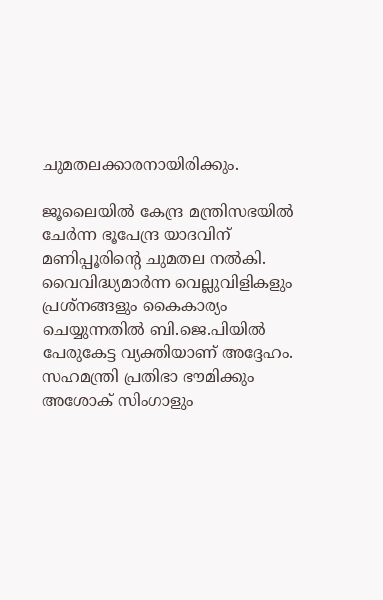ചുമതലക്കാരനായിരിക്കും.

ജൂലൈയിൽ കേന്ദ്ര മന്ത്രിസഭയിൽ ചേർന്ന ഭൂപേന്ദ്ര യാദവിന് മണിപ്പൂരിന്റെ ചുമതല നൽകി. വൈവിദ്ധ്യമാർന്ന വെല്ലുവിളികളും പ്രശ്നങ്ങളും കൈകാര്യം ചെയ്യുന്നതിൽ ബി.ജെ.പിയിൽ പേരുകേട്ട വ്യക്തിയാണ് അദ്ദേഹം. സഹമന്ത്രി പ്രതിഭാ ഭൗമിക്കും അശോക് സിംഗാളും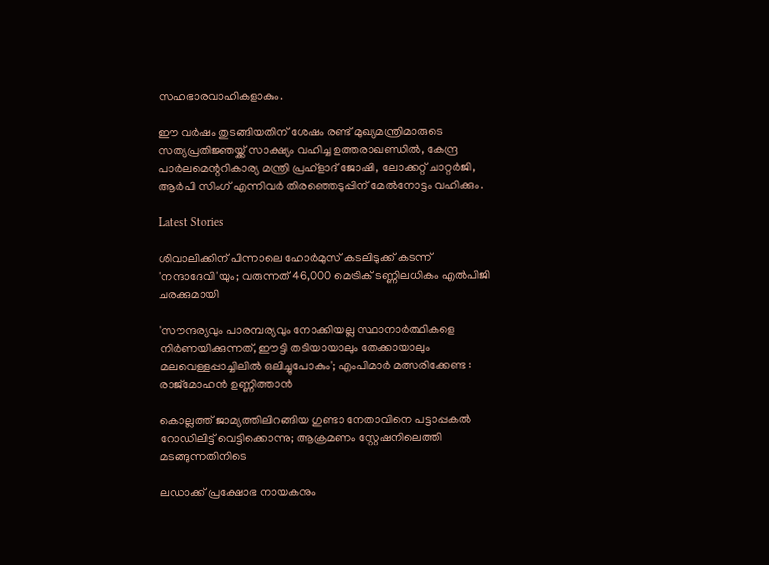സഹഭാരവാഹികളാകും.

ഈ വർഷം തുടങ്ങിയതിന് ശേഷം രണ്ട് മുഖ്യമന്ത്രിമാരുടെ സത്യപ്രതിജ്ഞയ്ക്ക് സാക്ഷ്യം വഹിച്ച ഉത്തരാഖണ്ഡിൽ, കേന്ദ്ര പാർലമെന്ററികാര്യ മന്ത്രി പ്രഹ്ളാദ് ജോഷി, ലോക്കറ്റ് ചാറ്റർജി, ആർപി സിംഗ് എന്നിവർ തിരഞ്ഞെടുപ്പിന് മേൽനോട്ടം വഹിക്കും.

Latest Stories

ശിവാലിക്കിന് പിന്നാലെ ഹോർമുസ് കടലിടുക്ക് കടന്ന് 'നന്ദാദേവി'യും; വരുന്നത് 46,000 മെട്രിക് ടണ്ണിലധികം എൽപിജി ചരക്കുമായി

'സൗന്ദര്യവും പാരമ്പര്യവും നോക്കിയല്ല സ്ഥാനാര്‍ത്ഥികളെ നിര്‍ണയിക്കുന്നത്, ഈട്ടി തടിയായാലും തേക്കായാലും മലവെള്ളപ്പാച്ചിലിൽ ഒലിച്ചുപോകും'; എംപിമാർ മത്സരിക്കേണ്ട : രാജ്‌മോഹൻ ഉണ്ണിത്താന്‍

കൊല്ലത്ത് ജാമ്യത്തിലിറങ്ങിയ ഗുണ്ടാ നേതാവിനെ പട്ടാപ്പകൽ റോഡിലിട്ട് വെട്ടിക്കൊന്നു; ആക്രമണം സ്റ്റേഷനിലെത്തി മടങ്ങുന്നതിനിടെ

ലഡാക്ക് പ്രക്ഷോഭ നായകനും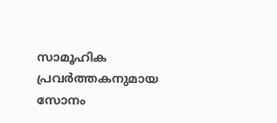സാമൂഹിക പ്രവർത്തകനുമായ സോനം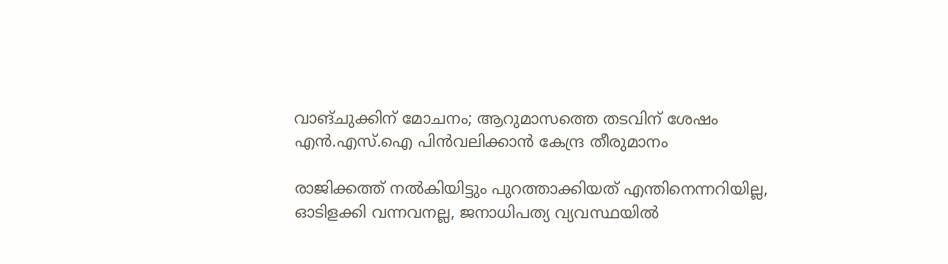വാങ്ചുക്കിന് മോചനം; ആറുമാസത്തെ തടവിന് ശേഷം എന്‍.എസ്.ഐ പിൻവലിക്കാൻ കേന്ദ്ര തീരുമാനം

രാജിക്കത്ത് നൽകിയിട്ടും പുറത്താക്കിയത് എന്തിനെന്നറിയില്ല, ഓടിളക്കി വന്നവനല്ല, ജനാധിപത്യ വ്യവസ്ഥയിൽ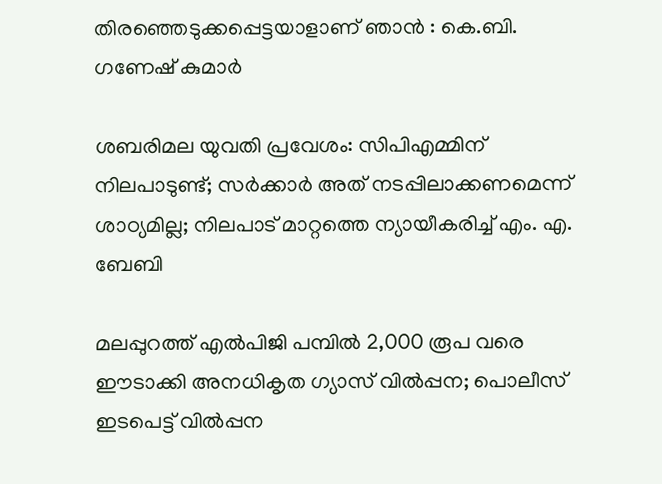തിരഞ്ഞെടുക്കപ്പെട്ടയാളാണ് ഞാൻ : കെ.ബി. ഗണേഷ് കുമാർ

ശബരിമല യുവതി പ്രവേശം: സിപിഎമ്മിന് നിലപാടുണ്ട്; സര്‍ക്കാര്‍ അത് നടപ്പിലാക്കണമെന്ന് ശാഠ്യമില്ല; നിലപാട് മാറ്റത്തെ ന്യായീകരിച്ച് എം. എ. ബേബി

മലപ്പുറത്ത് എല്‍പിജി പമ്പില്‍ 2,000 രൂപ വരെ ഈടാക്കി അനധികൃത ഗ്യാസ് വില്‍പ്പന; പൊലീസ് ഇടപെട്ട് വില്‍പ്പന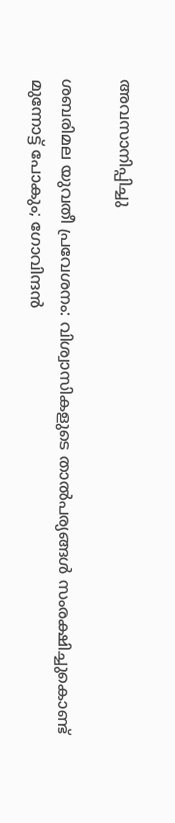അവസാനിപ്പിച്ചു

ശബരിമല യുവതീ പ്രവേശനം: വിശ്വാസികളുടെ താൽപര്യങ്ങൾ സംരക്ഷിച്ചുകൊണ്ട് മുന്നോട്ട് പോകും; ഗോവിന്ദൻ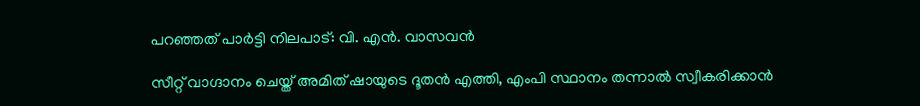പറഞ്ഞത് പാർട്ടി നിലപാട്‌: വി. എന്‍. വാസവന്‍

സീറ്റ് വാഗ്ദാനം ചെയ്ത് അമിത് ഷായുടെ ദൂതൻ എത്തി, എംപി സ്ഥാനം തന്നാൽ സ്വീകരിക്കാൻ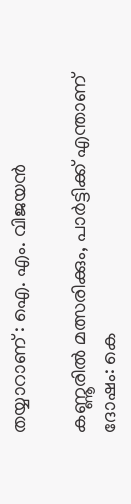തയ്യാറാണ് : ഐ. എം. വിജയൻ

കണ്ണൂരില്‍ മത്സരിക്കും, പാര്‍ട്ടിക്ക് എന്താണ് ദോഷം: കെ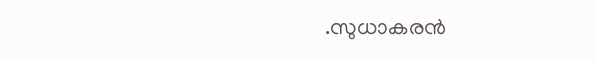.സുധാകരന്‍